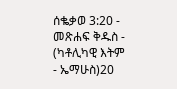ሰቈቃወ 3:20 - መጽሐፍ ቅዱስ - (ካቶሊካዊ እትም - ኤማሁስ)20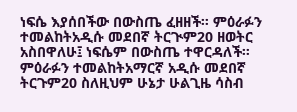ነፍሴ እያሰበችው በውስጤ ፈዘዘች። ምዕራፉን ተመልከትአዲሱ መደበኛ ትርጒም20 ዘወትር አስበዋለሁ፤ ነፍሴም በውስጤ ተዋርዳለች። ምዕራፉን ተመልከትአማርኛ አዲሱ መደበኛ ትርጉም20 ስለዚህም ሁኔታ ሁልጊዜ ሳስብ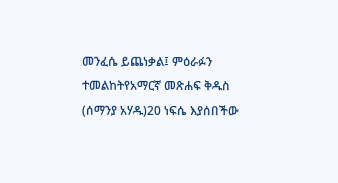መንፈሴ ይጨነቃል፤ ምዕራፉን ተመልከትየአማርኛ መጽሐፍ ቅዱስ (ሰማንያ አሃዱ)20 ነፍሴ እያሰበችው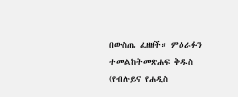በውስጤ ፈዘዘች። ምዕራፉን ተመልከትመጽሐፍ ቅዱስ (የብሉይና የሐዲስ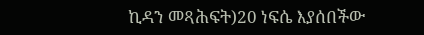ኪዳን መጻሕፍት)20 ነፍሴ እያሰበችው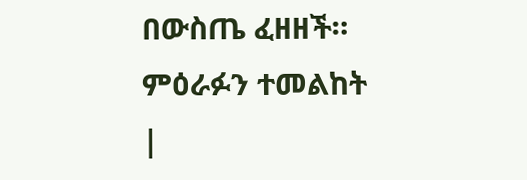በውስጤ ፈዘዘች። ምዕራፉን ተመልከት |